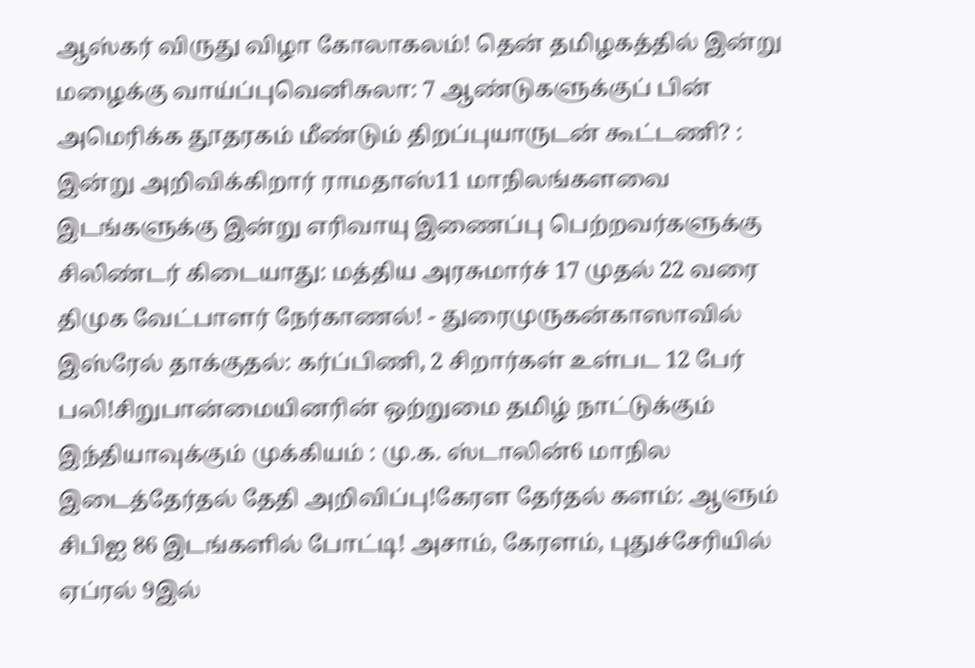ஆஸ்கர் விருது விழா கோலாகலம்! தென் தமிழகத்தில் இன்று மழைக்கு வாய்ப்புவெனிசுலா: 7 ஆண்டுகளுக்குப் பின் அமெரிக்க தூதரகம் மீண்டும் திறப்புயாருடன் கூட்டணி? : இன்று அறிவிக்கிறார் ராமதாஸ்11 மாநிலங்களவை இடங்களுக்கு இன்று எரிவாயு இணைப்பு பெற்றவர்களுக்கு சிலிண்டர் கிடையாது: மத்திய அரசுமார்ச் 17 முதல் 22 வரை திமுக வேட்பாளர் நேர்காணல்! - துரைமுருகன்காஸாவில் இஸ்ரேல் தாக்குதல்: கர்ப்பிணி, 2 சிறார்கள் உள்பட 12 பேர் பலி!சிறுபான்மையினரின் ஒற்றுமை தமிழ் நாட்டுக்கும் இந்தியாவுக்கும் முக்கியம் : மு.க. ஸ்டாலின்6 மாநில இடைத்தேர்தல் தேதி அறிவிப்பு!கேரள தேர்தல் களம்: ஆளும் சிபிஐ 86 இடங்களில் போட்டி! அசாம், கேரளம், புதுச்சேரியில் ஏப்ரல் 9இல்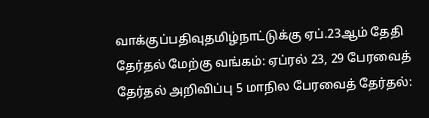வாக்குப்பதிவுதமிழ்நாட்டுக்கு ஏப்.23ஆம் தேதி தேர்தல் மேற்கு வங்கம்: ஏப்ரல் 23, 29 பேரவைத் தேர்தல் அறிவிப்பு 5 மாநில பேரவைத் தேர்தல்: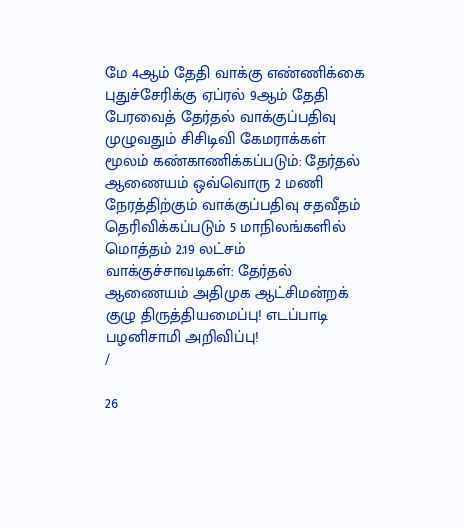மே 4ஆம் தேதி வாக்கு எண்ணிக்கை புதுச்சேரிக்கு ஏப்ரல் 9ஆம் தேதி பேரவைத் தேர்தல் வாக்குப்பதிவு முழுவதும் சிசிடிவி கேமராக்கள் மூலம் கண்காணிக்கப்படும்: தேர்தல் ஆணையம் ஒவ்வொரு 2 மணி நேரத்திற்கும் வாக்குப்பதிவு சதவீதம் தெரிவிக்கப்படும் 5 மாநிலங்களில் மொத்தம் 2.19 லட்சம் வாக்குச்சாவடிகள்: தேர்தல் ஆணையம் அதிமுக ஆட்சிமன்றக் குழு திருத்தியமைப்பு! எடப்பாடி பழனிசாமி அறிவிப்பு!
/

26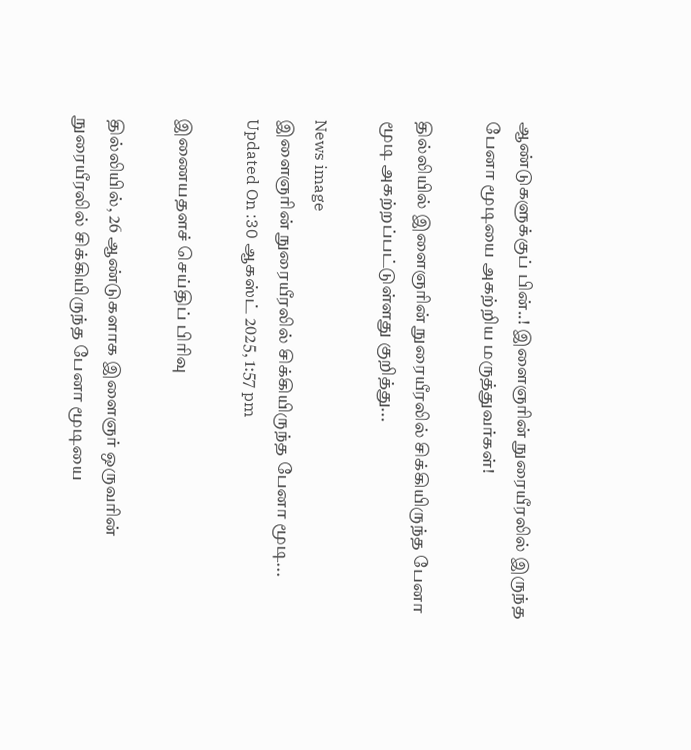ஆண்டுகளுக்குப் பின்..! இளைஞரின் நுரையீரலில் இருந்த பேனா மூடியை அகற்றிய மருத்துவர்கள்!

தில்லியில் இளைஞரின் நுரையீரலில் சிக்கியிருந்த பேனா மூடி அகற்றப்பட்டுள்ளது குறித்து...

News image
இளைஞரின் நுரையீரலில் சிக்கியிருந்த பேனா மூடி...
Updated On :30 ஆகஸ்ட் 2025, 1:57 pm

இணையதளச் செய்திப் பிரிவு

தில்லியில், 26 ஆண்டுகளாக இளைஞர் ஒருவரின் நுரையீரலில் சிக்கியிருந்த பேனா மூடியை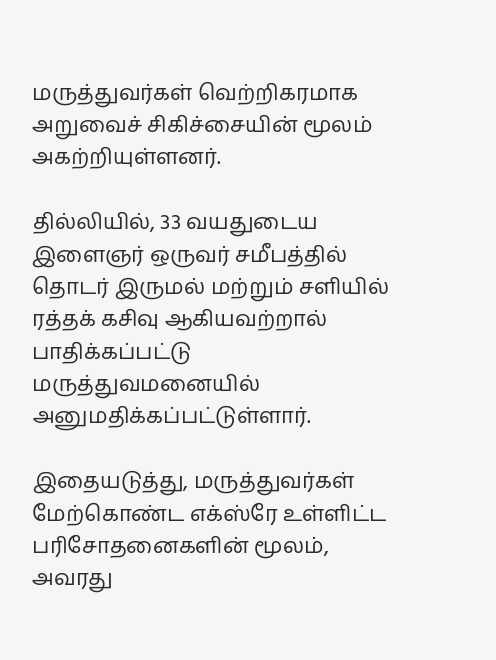மருத்துவர்கள் வெற்றிகரமாக அறுவைச் சிகிச்சையின் மூலம் அகற்றியுள்ளனர்.

தில்லியில், 33 வயதுடைய இளைஞர் ஒருவர் சமீபத்தில் தொடர் இருமல் மற்றும் சளியில் ரத்தக் கசிவு ஆகியவற்றால் பாதிக்கப்பட்டு மருத்துவமனையில் அனுமதிக்கப்பட்டுள்ளார்.

இதையடுத்து, மருத்துவர்கள் மேற்கொண்ட எக்ஸ்ரே உள்ளிட்ட பரிசோதனைகளின் மூலம், அவரது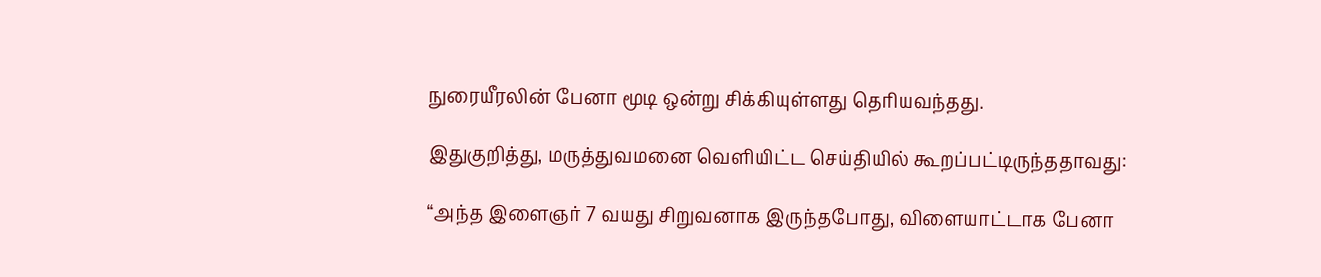நுரையீரலின் பேனா மூடி ஒன்று சிக்கியுள்ளது தெரியவந்தது.

இதுகுறித்து, மருத்துவமனை வெளியிட்ட செய்தியில் கூறப்பட்டிருந்ததாவது:

“அந்த இளைஞர் 7 வயது சிறுவனாக இருந்தபோது, விளையாட்டாக பேனா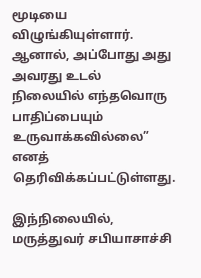மூடியை விழுங்கியுள்ளார். ஆனால், அப்போது அது அவரது உடல் நிலையில் எந்தவொரு பாதிப்பையும் உருவாக்கவில்லை” எனத் தெரிவிக்கப்பட்டுள்ளது.

இந்நிலையில், மருத்துவர் சபியாசாச்சி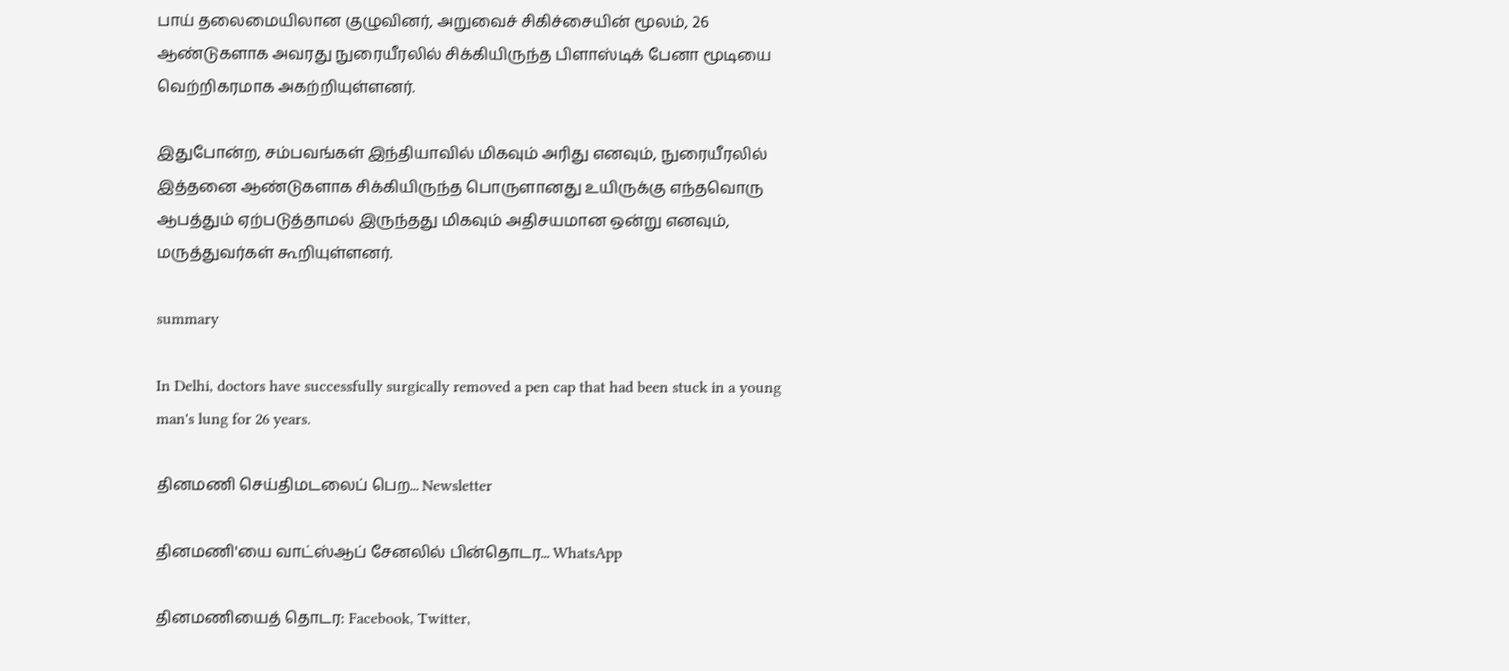பாய் தலைமையிலான குழுவினர், அறுவைச் சிகிச்சையின் மூலம், 26 ஆண்டுகளாக அவரது நுரையீரலில் சிக்கியிருந்த பிளாஸ்டிக் பேனா மூடியை வெற்றிகரமாக அகற்றியுள்ளனர்.

இதுபோன்ற, சம்பவங்கள் இந்தியாவில் மிகவும் அரிது எனவும், நுரையீரலில் இத்தனை ஆண்டுகளாக சிக்கியிருந்த பொருளானது உயிருக்கு எந்தவொரு ஆபத்தும் ஏற்படுத்தாமல் இருந்தது மிகவும் அதிசயமான ஒன்று எனவும், மருத்துவர்கள் கூறியுள்ளனர்.

summary

In Delhi, doctors have successfully surgically removed a pen cap that had been stuck in a young man's lung for 26 years.

தினமணி செய்திமடலைப் பெற... Newsletter

தினமணி'யை வாட்ஸ்ஆப் சேனலில் பின்தொடர... WhatsApp

தினமணியைத் தொடர: Facebook, Twitter,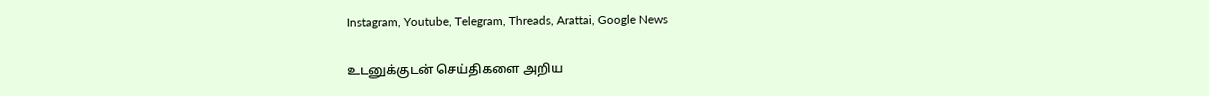Instagram, Youtube, Telegram, Threads, Arattai, Google News

உடனுக்குடன் செய்திகளை அறிய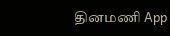தினமணி App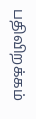பதிவிறக்கம்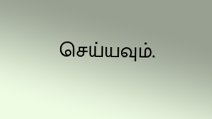செய்யவும்.